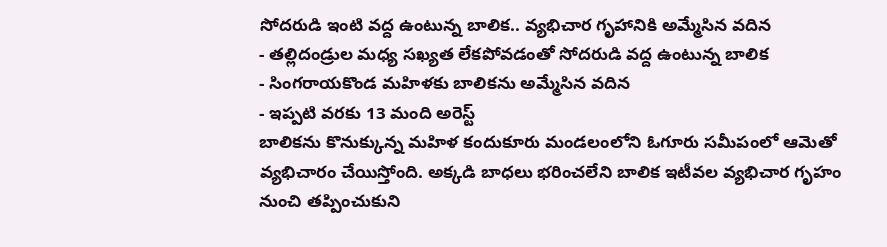సోదరుడి ఇంటి వద్ద ఉంటున్న బాలిక.. వ్యభిచార గృహానికి అమ్మేసిన వదిన
- తల్లిదండ్రుల మధ్య సఖ్యత లేకపోవడంతో సోదరుడి వద్ద ఉంటున్న బాలిక
- సింగరాయకొండ మహిళకు బాలికను అమ్మేసిన వదిన
- ఇప్పటి వరకు 13 మంది అరెస్ట్
బాలికను కొనుక్కున్న మహిళ కందుకూరు మండలంలోని ఓగూరు సమీపంలో ఆమెతో వ్యభిచారం చేయిస్తోంది. అక్కడి బాధలు భరించలేని బాలిక ఇటీవల వ్యభిచార గృహం నుంచి తప్పించుకుని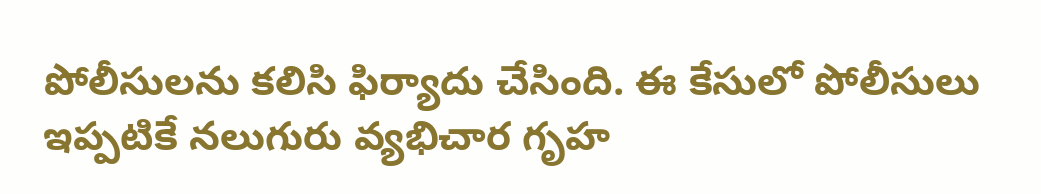పోలీసులను కలిసి ఫిర్యాదు చేసింది. ఈ కేసులో పోలీసులు ఇప్పటికే నలుగురు వ్యభిచార గృహ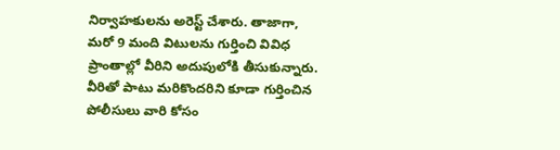నిర్వాహకులను అరెస్ట్ చేశారు. తాజాగా, మరో 9 మంది విటులను గుర్తించి వివిధ ప్రాంతాల్లో వీరిని అదుపులోకి తీసుకున్నారు. వీరితో పాటు మరికొందరిని కూడా గుర్తించిన పోలీసులు వారి కోసం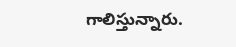గాలిస్తున్నారు.